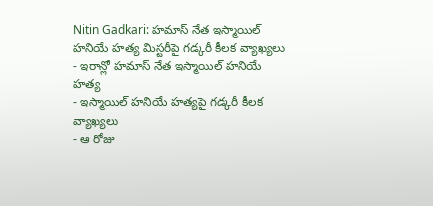Nitin Gadkari: హమాస్ నేత ఇస్మాయిల్ హనియే హత్య మిస్టరీపై గడ్కరీ కీలక వ్యాఖ్యలు
- ఇరాన్లో హమాస్ నేత ఇస్మాయిల్ హనియే హత్య
- ఇస్మాయిల్ హనియే హత్యపై గడ్కరీ కీలక వ్యాఖ్యలు
- ఆ రోజు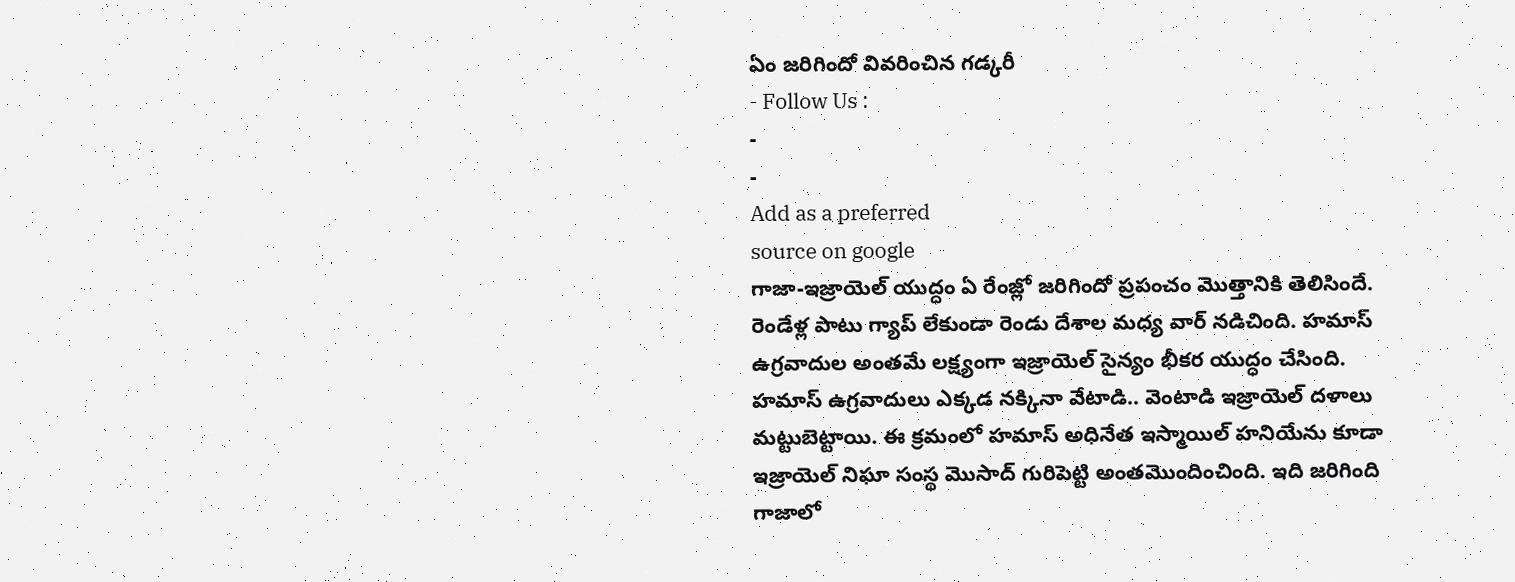ఏం జరిగిందో వివరించిన గడ్కరీ
- Follow Us :
-
-
Add as a preferred
source on google
గాజా-ఇజ్రాయెల్ యుద్ధం ఏ రేంజ్లో జరిగిందో ప్రపంచం మొత్తానికి తెలిసిందే. రెండేళ్ల పాటు గ్యాప్ లేకుండా రెండు దేశాల మధ్య వార్ నడిచింది. హమాస్ ఉగ్రవాదుల అంతమే లక్ష్యంగా ఇజ్రాయెల్ సైన్యం భీకర యుద్ధం చేసింది. హమాస్ ఉగ్రవాదులు ఎక్కడ నక్కినా వేటాడి.. వెంటాడి ఇజ్రాయెల్ దళాలు మట్టుబెట్టాయి. ఈ క్రమంలో హమాస్ అధినేత ఇస్మాయిల్ హనియేను కూడా ఇజ్రాయెల్ నిఘా సంస్థ మొసాద్ గురిపెట్టి అంతమొందించింది. ఇది జరిగింది గాజాలో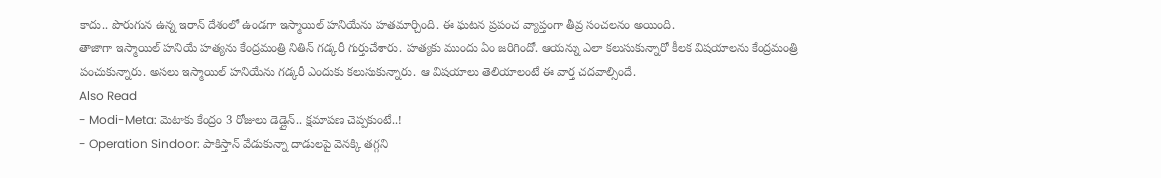కాదు.. పొరుగున ఉన్న ఇరాన్ దేశంలో ఉండగా ఇస్మాయిల్ హనియేను హతమార్చింది. ఈ ఘటన ప్రపంచ వ్యాప్తంగా తీవ్ర సంచలనం అయింది.
తాజాగా ఇస్మాయిల్ హనియే హత్యను కేంద్రమంత్రి నితిన్ గడ్కరీ గుర్తుచేశారు. హత్యకు ముందు ఏం జరిగిందో. ఆయన్ను ఎలా కలుసుకున్నారో కీలక విషయాలను కేంద్రమంత్రి పంచుకున్నారు. అసలు ఇస్మాయిల్ హనియేను గడ్కరీ ఎందుకు కలుసుకున్నారు. ఆ విషయాలు తెలియాలంటే ఈ వార్త చదవాల్సిందే.
Also Read
- Modi-Meta: మెటాకు కేంద్రం 3 రోజులు డెడ్లైన్.. క్షమాపణ చెప్పకుంటే..!
- Operation Sindoor: పాకిస్తాన్ వేడుకున్నా దాడులపై వెనక్కి తగ్గని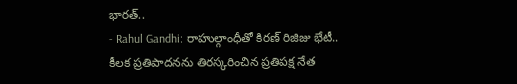భారత్..
- Rahul Gandhi: రాహుల్గాంధీతో కిరణ్ రిజిజు భేటీ.. కీలక ప్రతిపాదనను తిరస్కరించిన ప్రతిపక్ష నేత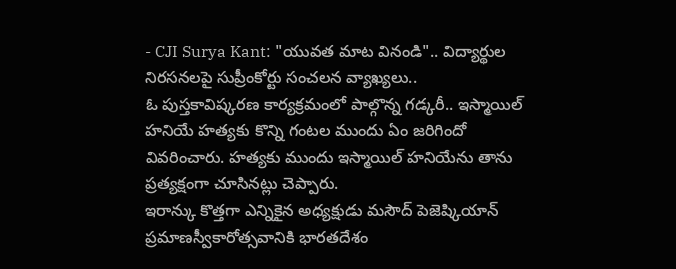- CJI Surya Kant: "యువత మాట వినండి".. విద్యార్థుల నిరసనలపై సుప్రీంకోర్టు సంచలన వ్యాఖ్యలు..
ఓ పుస్తకావిష్కరణ కార్యక్రమంలో పాల్గొన్న గడ్కరీ.. ఇస్మాయిల్ హనియే హత్యకు కొన్ని గంటల ముందు ఏం జరిగిందో వివరించారు. హత్యకు ముందు ఇస్మాయిల్ హనియేను తాను ప్రత్యక్షంగా చూసినట్లు చెప్పారు.
ఇరాన్కు కొత్తగా ఎన్నికైన అధ్యక్షుడు మసౌద్ పెజెష్కియాన్ ప్రమాణస్వీకారోత్సవానికి భారతదేశం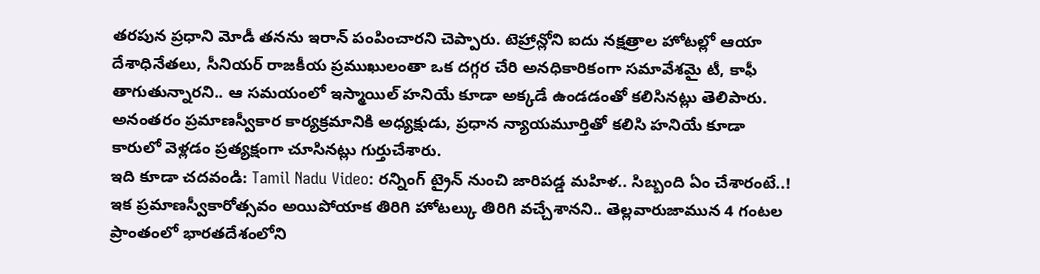తరపున ప్రధాని మోడీ తనను ఇరాన్ పంపించారని చెప్పారు. టెహ్రాన్లోని ఐదు నక్షత్రాల హోటల్లో ఆయా దేశాధినేతలు, సీనియర్ రాజకీయ ప్రముఖులంతా ఒక దగ్గర చేరి అనధికారికంగా సమావేశమై టీ, కాఫీ తాగుతున్నారని.. ఆ సమయంలో ఇస్మాయిల్ హనియే కూడా అక్కడే ఉండడంతో కలిసినట్లు తెలిపారు. అనంతరం ప్రమాణస్వీకార కార్యక్రమానికి అధ్యక్షుడు, ప్రధాన న్యాయమూర్తితో కలిసి హనియే కూడా కారులో వెళ్లడం ప్రత్యక్షంగా చూసినట్లు గుర్తుచేశారు.
ఇది కూడా చదవండి: Tamil Nadu Video: రన్నింగ్ ట్రైన్ నుంచి జారిపడ్డ మహిళ.. సిబ్బంది ఏం చేశారంటే..!
ఇక ప్రమాణస్వీకారోత్సవం అయిపోయాక తిరిగి హోటల్కు తిరిగి వచ్చేశానని.. తెల్లవారుజామున 4 గంటల ప్రాంతంలో భారతదేశంలోని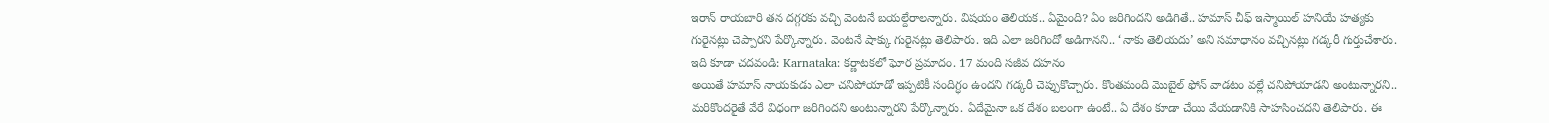ఇరాన్ రాయబారి తన దగ్గరకు వచ్చి వెంటనే బయల్దేరాలన్నారు. విషయం తెలియక.. ఏమైంది? ఏం జరిగిందని అడిగితే.. హమాస్ చీఫ్ ఇస్మాయిల్ హనియే హత్యకు గురైనట్లు చెప్పారని పేర్కొన్నారు. వెంటనే షాక్కు గురైనట్లు తెలిపారు. ఇది ఎలా జరిగిందో అడిగానని.. ‘నాకు తెలియదు’ అని సమాధానం వచ్చినట్లు గడ్కరీ గుర్తుచేశారు.
ఇది కూడా చదవండి: Karnataka: కర్ణాటకలో ఘోర ప్రమాదం. 17 మంది సజీవ దహనం
అయితే హమాస్ నాయకుడు ఎలా చనిపోయాడో ఇప్పటికీ సందిగ్ధం ఉందని గడ్కరీ చెప్పుకొచ్చారు. కొంతమంది మొబైల్ ఫోన్ వాడటం వల్లే చనిపోయాడని అంటున్నారని.. మరికొందరైతే వేరే విధంగా జరిగిందని అంటున్నారని పేర్కొన్నారు. ఏదేమైనా ఒక దేశం బలంగా ఉంటే.. ఏ దేశం కూడా చేయి వేయడానికి సాహసించదని తెలిపారు. ఈ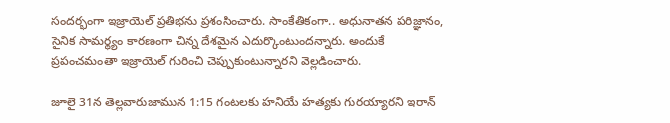సందర్భంగా ఇజ్రాయెల్ ప్రతిభను ప్రశంసించారు. సాంకేతికంగా.. అధునాతన పరిజ్ఞానం, సైనిక సామర్థ్యం కారణంగా చిన్న దేశమైన ఎదుర్కొంటుందన్నారు. అందుకే ప్రపంచమంతా ఇజ్రాయెల్ గురించి చెప్పుకుంటున్నారని వెల్లడించారు.

జూలై 31న తెల్లవారుజామున 1:15 గంటలకు హనియే హత్యకు గురయ్యారని ఇరాన్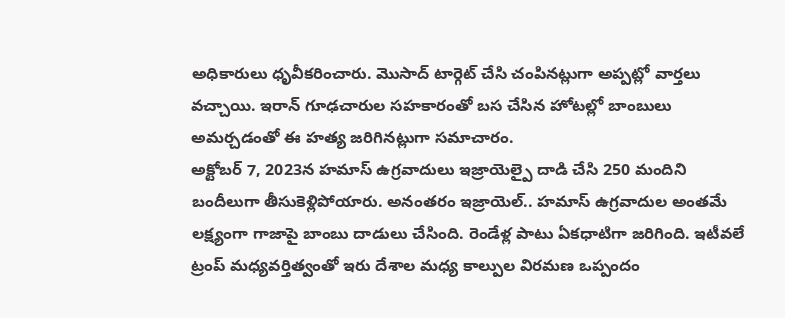అధికారులు ధృవీకరించారు. మొసాద్ టార్గెట్ చేసి చంపినట్లుగా అప్పట్లో వార్తలు వచ్చాయి. ఇరాన్ గూఢచారుల సహకారంతో బస చేసిన హోటల్లో బాంబులు అమర్చడంతో ఈ హత్య జరిగినట్లుగా సమాచారం.
అక్టోబర్ 7, 2023న హమాస్ ఉగ్రవాదులు ఇజ్రాయెల్పై దాడి చేసి 250 మందిని బందీలుగా తీసుకెళ్లిపోయారు. అనంతరం ఇజ్రాయెల్.. హమాస్ ఉగ్రవాదుల అంతమే లక్ష్యంగా గాజాపై బాంబు దాడులు చేసింది. రెండేళ్ల పాటు ఏకధాటిగా జరిగింది. ఇటీవలే ట్రంప్ మధ్యవర్తిత్వంతో ఇరు దేశాల మధ్య కాల్పుల విరమణ ఒప్పందం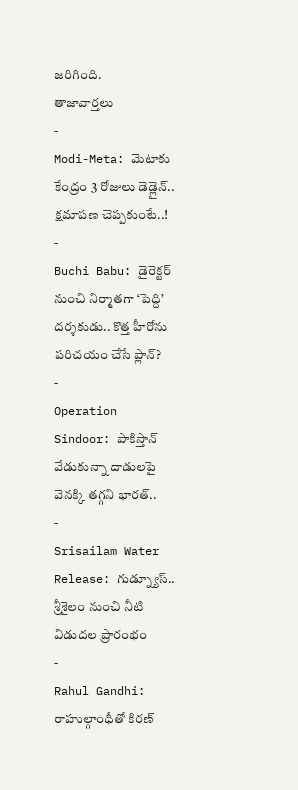జరిగింది.
తాజావార్తలు
-
Modi-Meta: మెటాకు కేంద్రం 3 రోజులు డెడ్లైన్.. క్షమాపణ చెప్పకుంటే..!
-
Buchi Babu: డైరెక్టర్ నుంచి నిర్మాతగా ‘పెద్ది’ దర్శకుడు.. కొత్త హీరోను పరిచయం చేసే ప్లాన్?
-
Operation Sindoor: పాకిస్తాన్ వేడుకున్నా దాడులపై వెనక్కి తగ్గని భారత్..
-
Srisailam Water Release: గుడ్న్యూస్.. శ్రీశైలం నుంచి నీటి విడుదల ప్రారంభం
-
Rahul Gandhi: రాహుల్గాంధీతో కిరణ్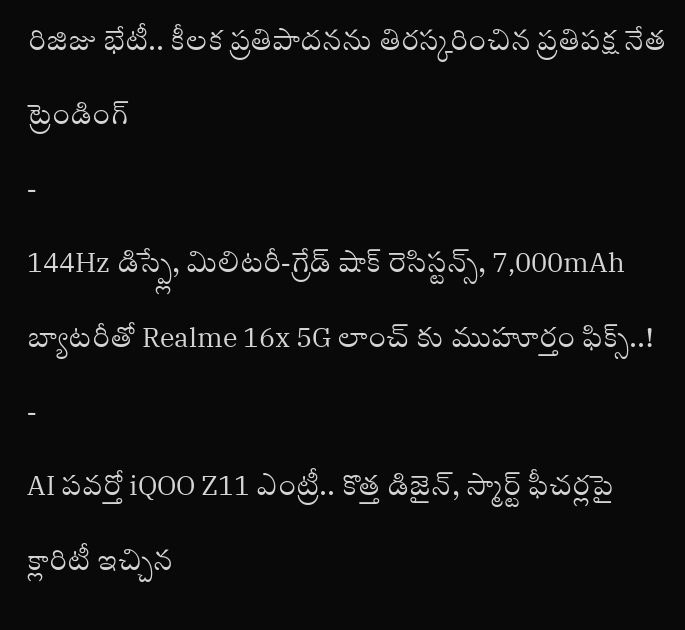రిజిజు భేటీ.. కీలక ప్రతిపాదనను తిరస్కరించిన ప్రతిపక్ష నేత
ట్రెండింగ్
-
144Hz డిస్ప్లే, మిలిటరీ-గ్రేడ్ షాక్ రెసిస్టన్స్, 7,000mAh బ్యాటరీతో Realme 16x 5G లాంచ్ కు ముహూర్తం ఫిక్స్..!
-
AI పవర్తో iQOO Z11 ఎంట్రీ.. కొత్త డిజైన్, స్మార్ట్ ఫీచర్లపై క్లారిటీ ఇచ్చిన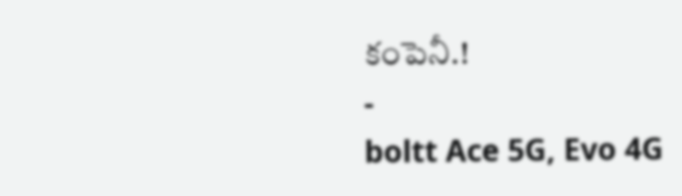కంపెనీ.!
-
boltt Ace 5G, Evo 4G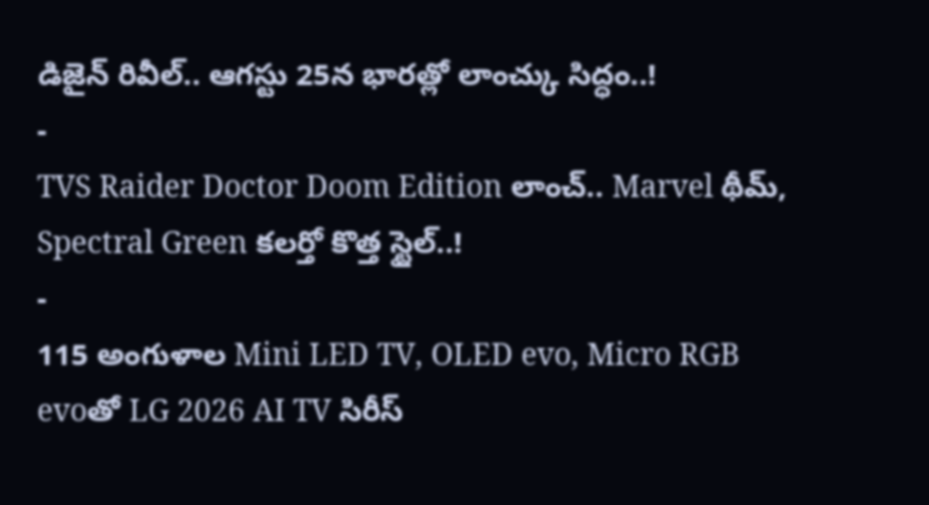డిజైన్ రివీల్.. ఆగస్టు 25న భారత్లో లాంచ్కు సిద్ధం..!
-
TVS Raider Doctor Doom Edition లాంచ్.. Marvel థీమ్, Spectral Green కలర్తో కొత్త స్టైల్..!
-
115 అంగుళాల Mini LED TV, OLED evo, Micro RGB evoతో LG 2026 AI TV సిరీస్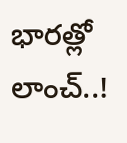భారత్లో లాంచ్..!